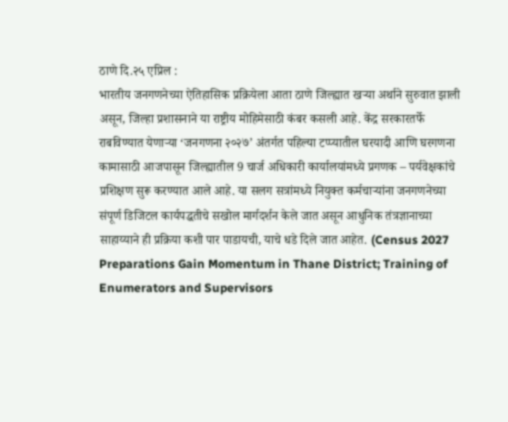ठाणे दि.२५ एप्रिल :
भारतीय जनगणनेच्या ऐतिहासिक प्रक्रियेला आता ठाणे जिल्ह्यात खऱ्या अर्थाने सुरुवात झाली असून, जिल्हा प्रशासनाने या राष्ट्रीय मोहिमेसाठी कंबर कसली आहे. केंद्र सरकारतर्फे राबविण्यात येणाऱ्या ‘जनगणना २०२७’ अंतर्गत पहिल्या टप्प्यातील घरयादी आणि घरगणना कामासाठी आजपासून जिल्ह्यातील 9 चार्ज अधिकारी कार्यालयांमध्ये प्रगणक – पर्यवेक्षकांचे प्रशिक्षण सुरू करण्यात आले आहे. या सलग सत्रांमध्ये नियुक्त कर्मचाऱ्यांना जनगणनेच्या संपूर्ण डिजिटल कार्यपद्धतीचे सखोल मार्गदर्शन केले जात असून आधुनिक तंत्रज्ञानाच्या साहाय्याने ही प्रक्रिया कशी पार पाडायची, याचे धडे दिले जात आहेत. (Census 2027 Preparations Gain Momentum in Thane District; Training of Enumerators and Supervisors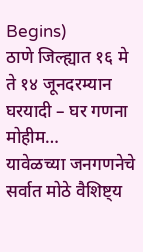Begins)
ठाणे जिल्ह्यात १६ मे ते १४ जूनदरम्यान घरयादी – घर गणना मोहीम…
यावेळच्या जनगणनेचे सर्वात मोठे वैशिष्ट्य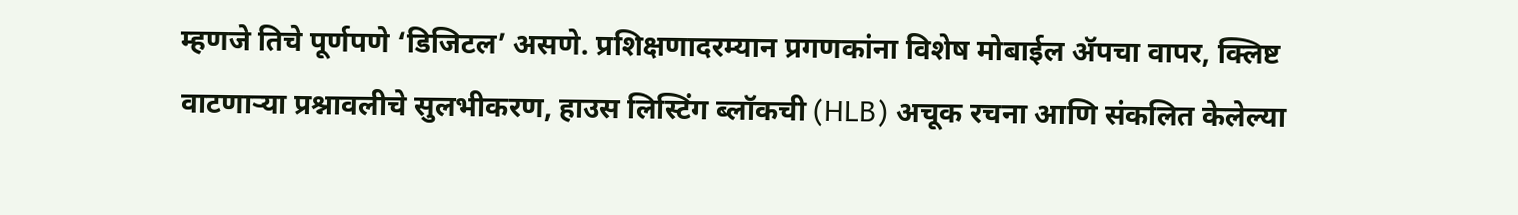म्हणजे तिचे पूर्णपणे ‘डिजिटल’ असणे. प्रशिक्षणादरम्यान प्रगणकांना विशेष मोबाईल ॲपचा वापर, क्लिष्ट वाटणाऱ्या प्रश्नावलीचे सुलभीकरण, हाउस लिस्टिंग ब्लॉकची (HLB) अचूक रचना आणि संकलित केलेल्या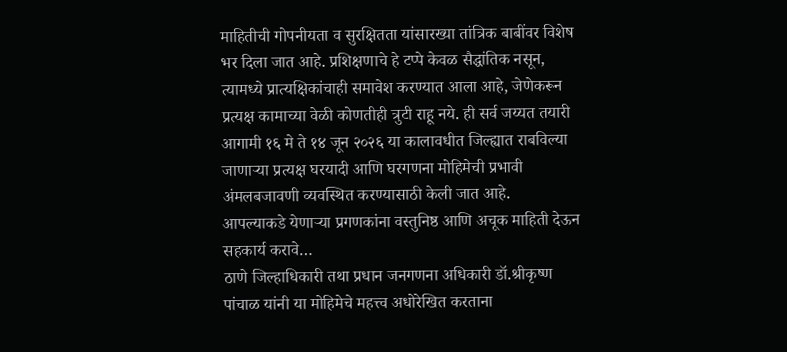माहितीची गोपनीयता व सुरक्षितता यांसारख्या तांत्रिक बाबींवर विशेष भर दिला जात आहे. प्रशिक्षणाचे हे टप्पे केवळ सैद्धांतिक नसून, त्यामध्ये प्रात्यक्षिकांचाही समावेश करण्यात आला आहे, जेणेकरून प्रत्यक्ष कामाच्या वेळी कोणतीही त्रुटी राहू नये. ही सर्व जय्यत तयारी आगामी १६ मे ते १४ जून २०२६ या कालावधीत जिल्ह्यात राबविल्या जाणाऱ्या प्रत्यक्ष घरयादी आणि घरगणना मोहिमेची प्रभावी अंमलबजावणी व्यवस्थित करण्यासाठी केली जात आहे.
आपल्याकडे येणाऱ्या प्रगणकांना वस्तुनिष्ठ आणि अचूक माहिती देऊन सहकार्य करावे…
ठाणे जिल्हाधिकारी तथा प्रधान जनगणना अधिकारी डॉ.श्रीकृष्ण पांचाळ यांनी या मोहिमेचे महत्त्व अधोरेखित करताना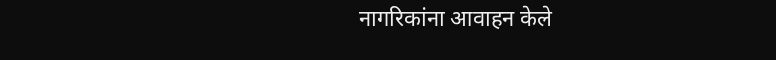नागरिकांना आवाहन केले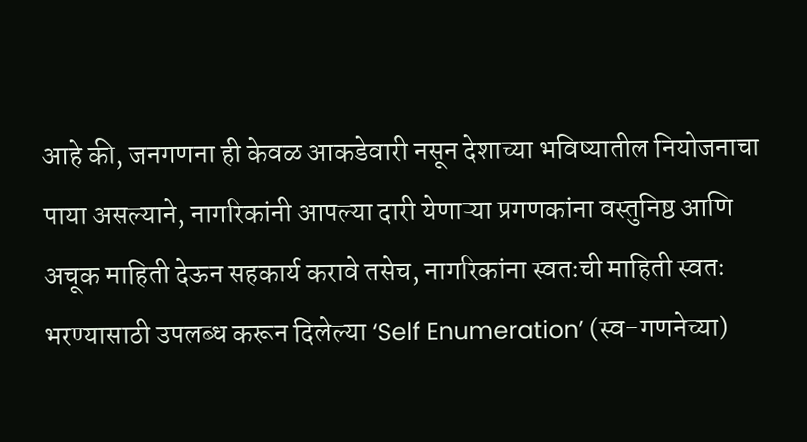आहे की, जनगणना ही केवळ आकडेवारी नसून देशाच्या भविष्यातील नियोजनाचा पाया असल्याने, नागरिकांनी आपल्या दारी येणाऱ्या प्रगणकांना वस्तुनिष्ठ आणि अचूक माहिती देऊन सहकार्य करावे तसेच, नागरिकांना स्वतःची माहिती स्वतः भरण्यासाठी उपलब्ध करून दिलेल्या ‘Self Enumeration’ (स्व-गणनेच्या)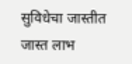सुविधेचा जास्तीत जास्त लाभ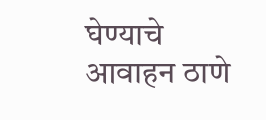घेण्याचे आवाहन ठाणे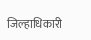जिल्हाधिकारी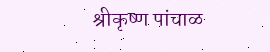श्रीकृष्ण पांचाळ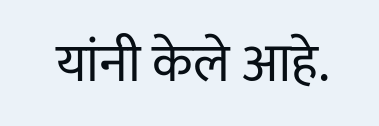यांनी केले आहे.